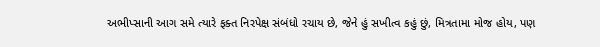અભીપ્સાની આગ સમે ત્યારે ફક્ત નિરપેક્ષ સંબંધો રચાય છે, જેને હું સખીત્વ કહું છું, મિત્રતામા મોજ હોય, પણ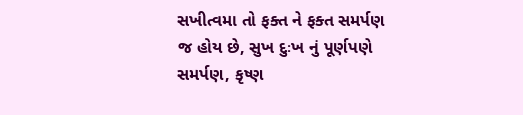સખીત્વમા તો ફક્ત ને ફક્ત સમર્પણ જ હોય છે, સુખ દુઃખ નું પૂર્ણપણે સમર્પણ, કૃષ્ણ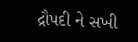દ્રૌપદી ને સખી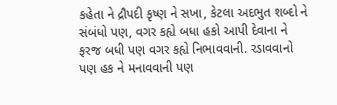કહેતા ને દ્રૌપદી કૃષ્ણ ને સખા, કેટલા અદભુત શબ્દો ને સંબંધો પણ, વગર કહ્યે બધા હકો આપી દેવાના ને ફરજ બધી પણ વગર કહ્યે નિભાવવાની. રડાવવાનો પણ હક ને મનાવવાની પણ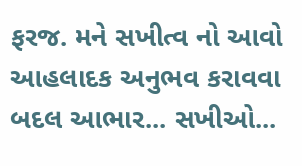ફરજ. મને સખીત્વ નો આવો આહલાદક અનુભવ કરાવવા બદલ આભાર... સખીઓ...